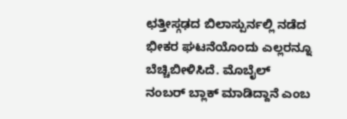ಛತ್ತೀಸ್ಗಢದ ಬಿಲಾಸ್ಪುರ್ನಲ್ಲಿ ನಡೆದ ಭೀಕರ ಘಟನೆಯೊಂದು ಎಲ್ಲರನ್ನೂ ಬೆಚ್ಚಿಬೀಳಿಸಿದೆ. ಮೊಬೈಲ್ ನಂಬರ್ ಬ್ಲಾಕ್ ಮಾಡಿದ್ದಾನೆ ಎಂಬ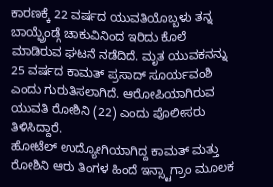ಕಾರಣಕ್ಕೆ 22 ವರ್ಷದ ಯುವತಿಯೊಬ್ಬಳು ತನ್ನ ಬಾಯ್ಫ್ರೆಂಡ್ಗೆ ಚಾಕುವಿನಿಂದ ಇರಿದು ಕೊಲೆ ಮಾಡಿರುವ ಘಟನೆ ನಡೆದಿದೆ. ಮೃತ ಯುವಕನನ್ನು 25 ವರ್ಷದ ಕಾಮತ್ ಪ್ರಸಾದ್ ಸೂರ್ಯವಂಶಿ ಎಂದು ಗುರುತಿಸಲಾಗಿದೆ. ಆರೋಪಿಯಾಗಿರುವ ಯುವತಿ ರೋಶಿನಿ (22) ಎಂದು ಪೊಲೀಸರು ತಿಳಿಸಿದ್ದಾರೆ.
ಹೋಟೆಲ್ ಉದ್ಯೋಗಿಯಾಗಿದ್ದ ಕಾಮತ್ ಮತ್ತು ರೋಶಿನಿ ಆರು ತಿಂಗಳ ಹಿಂದೆ ಇನ್ಸ್ಟಾಗ್ರಾಂ ಮೂಲಕ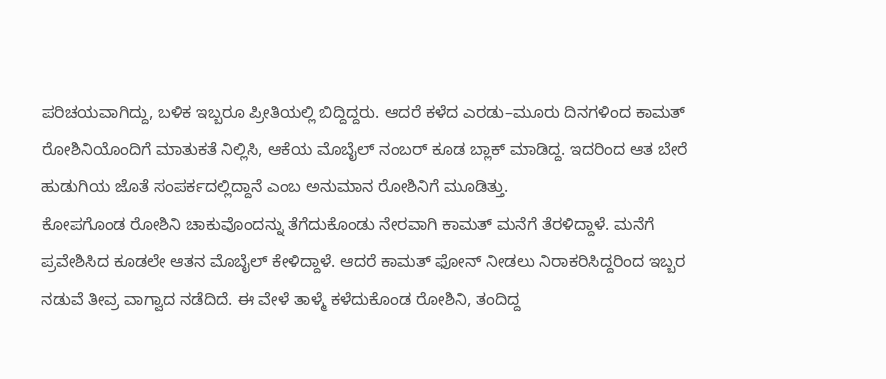ಪರಿಚಯವಾಗಿದ್ದು, ಬಳಿಕ ಇಬ್ಬರೂ ಪ್ರೀತಿಯಲ್ಲಿ ಬಿದ್ದಿದ್ದರು. ಆದರೆ ಕಳೆದ ಎರಡು–ಮೂರು ದಿನಗಳಿಂದ ಕಾಮತ್ ರೋಶಿನಿಯೊಂದಿಗೆ ಮಾತುಕತೆ ನಿಲ್ಲಿಸಿ, ಆಕೆಯ ಮೊಬೈಲ್ ನಂಬರ್ ಕೂಡ ಬ್ಲಾಕ್ ಮಾಡಿದ್ದ. ಇದರಿಂದ ಆತ ಬೇರೆ ಹುಡುಗಿಯ ಜೊತೆ ಸಂಪರ್ಕದಲ್ಲಿದ್ದಾನೆ ಎಂಬ ಅನುಮಾನ ರೋಶಿನಿಗೆ ಮೂಡಿತ್ತು.
ಕೋಪಗೊಂಡ ರೋಶಿನಿ ಚಾಕುವೊಂದನ್ನು ತೆಗೆದುಕೊಂಡು ನೇರವಾಗಿ ಕಾಮತ್ ಮನೆಗೆ ತೆರಳಿದ್ದಾಳೆ. ಮನೆಗೆ ಪ್ರವೇಶಿಸಿದ ಕೂಡಲೇ ಆತನ ಮೊಬೈಲ್ ಕೇಳಿದ್ದಾಳೆ. ಆದರೆ ಕಾಮತ್ ಫೋನ್ ನೀಡಲು ನಿರಾಕರಿಸಿದ್ದರಿಂದ ಇಬ್ಬರ ನಡುವೆ ತೀವ್ರ ವಾಗ್ವಾದ ನಡೆದಿದೆ. ಈ ವೇಳೆ ತಾಳ್ಮೆ ಕಳೆದುಕೊಂಡ ರೋಶಿನಿ, ತಂದಿದ್ದ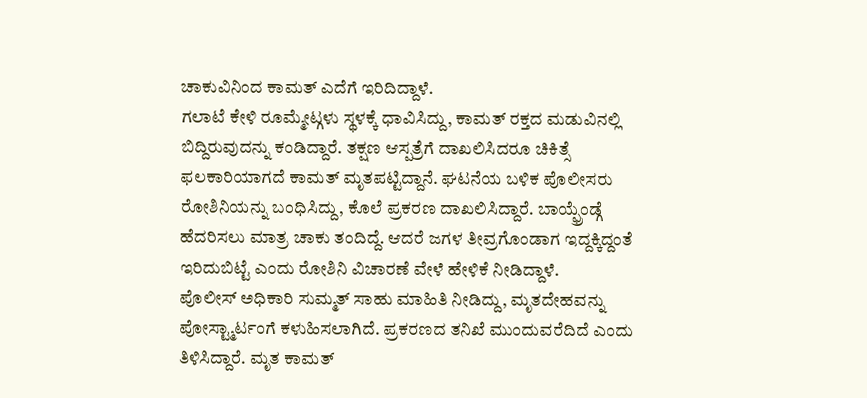ಚಾಕುವಿನಿಂದ ಕಾಮತ್ ಎದೆಗೆ ಇರಿದಿದ್ದಾಳೆ.
ಗಲಾಟೆ ಕೇಳಿ ರೂಮ್ಮೇಟ್ಗಳು ಸ್ಥಳಕ್ಕೆ ಧಾವಿಸಿದ್ದು, ಕಾಮತ್ ರಕ್ತದ ಮಡುವಿನಲ್ಲಿ ಬಿದ್ದಿರುವುದನ್ನು ಕಂಡಿದ್ದಾರೆ. ತಕ್ಷಣ ಆಸ್ಪತ್ರೆಗೆ ದಾಖಲಿಸಿದರೂ ಚಿಕಿತ್ಸೆ ಫಲಕಾರಿಯಾಗದೆ ಕಾಮತ್ ಮೃತಪಟ್ಟಿದ್ದಾನೆ. ಘಟನೆಯ ಬಳಿಕ ಪೊಲೀಸರು ರೋಶಿನಿಯನ್ನು ಬಂಧಿಸಿದ್ದು, ಕೊಲೆ ಪ್ರಕರಣ ದಾಖಲಿಸಿದ್ದಾರೆ. ಬಾಯ್ಫ್ರೆಂಡ್ಗೆ ಹೆದರಿಸಲು ಮಾತ್ರ ಚಾಕು ತಂದಿದ್ದೆ. ಆದರೆ ಜಗಳ ತೀವ್ರಗೊಂಡಾಗ ಇದ್ದಕ್ಕಿದ್ದಂತೆ ಇರಿದುಬಿಟ್ಟೆ ಎಂದು ರೋಶಿನಿ ವಿಚಾರಣೆ ವೇಳೆ ಹೇಳಿಕೆ ನೀಡಿದ್ದಾಳೆ.
ಪೊಲೀಸ್ ಅಧಿಕಾರಿ ಸುಮ್ಮತ್ ಸಾಹು ಮಾಹಿತಿ ನೀಡಿದ್ದು, ಮೃತದೇಹವನ್ನು ಪೋಸ್ಟ್ಮಾರ್ಟಂಗೆ ಕಳುಹಿಸಲಾಗಿದೆ. ಪ್ರಕರಣದ ತನಿಖೆ ಮುಂದುವರೆದಿದೆ ಎಂದು ತಿಳಿಸಿದ್ದಾರೆ. ಮೃತ ಕಾಮತ್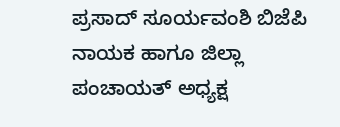ಪ್ರಸಾದ್ ಸೂರ್ಯವಂಶಿ ಬಿಜೆಪಿ ನಾಯಕ ಹಾಗೂ ಜಿಲ್ಲಾ ಪಂಚಾಯತ್ ಅಧ್ಯಕ್ಷ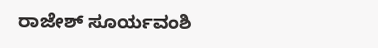ರಾಜೇಶ್ ಸೂರ್ಯವಂಶಿ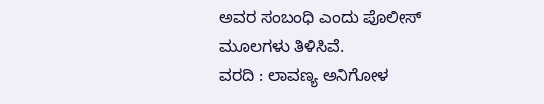ಅವರ ಸಂಬಂಧಿ ಎಂದು ಪೊಲೀಸ್ ಮೂಲಗಳು ತಿಳಿಸಿವೆ.
ವರದಿ : ಲಾವಣ್ಯ ಅನಿಗೋಳ